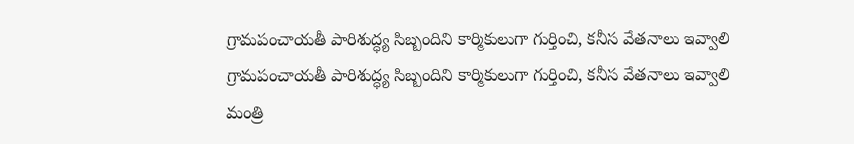గ్రామపంచాయతీ పారిశుద్ధ్య సిబ్బందిని కార్మికులుగా గుర్తించి, కనీస వేతనాలు ఇవ్వాలి
గ్రామపంచాయతీ పారిశుద్ధ్య సిబ్బందిని కార్మికులుగా గుర్తించి, కనీస వేతనాలు ఇవ్వాలి మంత్రి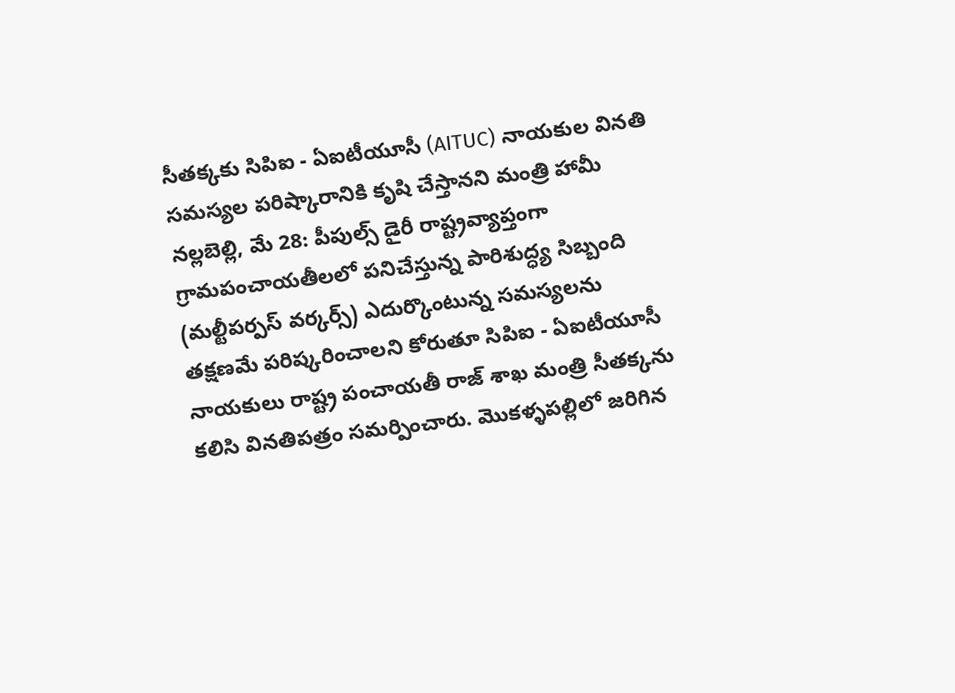సీతక్కకు సిపిఐ - ఏఐటీయూసీ (AITUC) నాయకుల వినతి సమస్యల పరిష్కారానికి కృషి చేస్తానని మంత్రి హామీ నల్లబెల్లి, మే 28: పీపుల్స్ డైరీ రాష్ట్రవ్యాప్తంగా గ్రామపంచాయతీలలో పనిచేస్తున్న పారిశుద్ధ్య సిబ్బంది (మల్టీపర్పస్ వర్కర్స్) ఎదుర్కొంటున్న సమస్యలను తక్షణమే పరిష్కరించాలని కోరుతూ సిపిఐ - ఏఐటీయూసీ నాయకులు రాష్ట్ర పంచాయతీ రాజ్ శాఖ మంత్రి సీతక్కను కలిసి వినతిపత్రం సమర్పించారు. మొకళ్ళపల్లిలో జరిగిన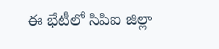ఈ భేటీలో సిపిఐ జిల్లా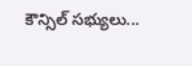కౌన్సిల్ సభ్యులు...